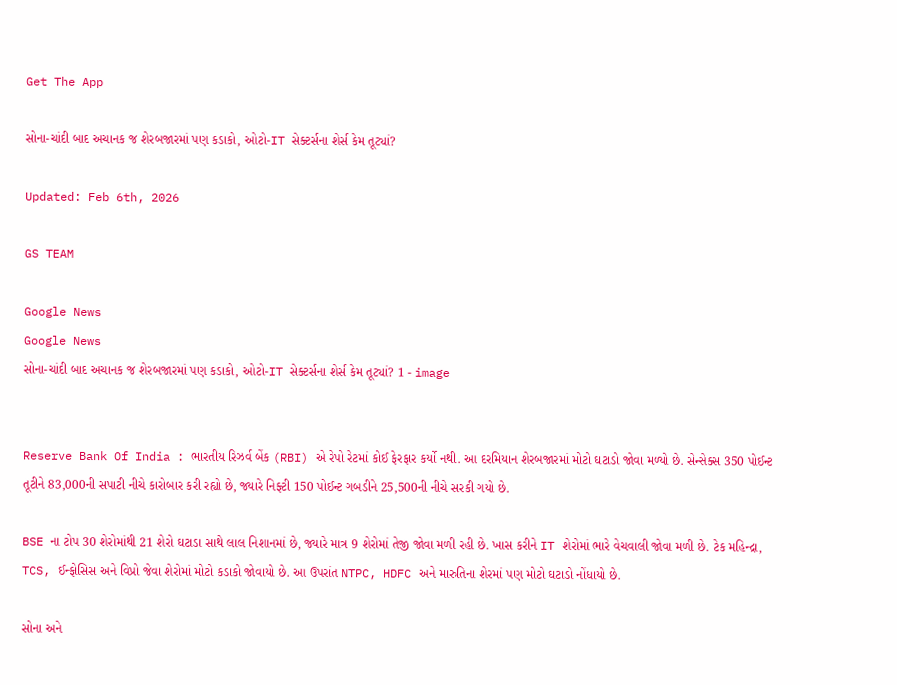Get The App

સોના-ચાંદી બાદ અચાનક જ શેરબજારમાં પણ કડાકો, ઓટો-IT સેક્ટર્સના શેર્સ કેમ તૂટ્યાં?

Updated: Feb 6th, 2026

GS TEAM

Google News
Google News
સોના-ચાંદી બાદ અચાનક જ શેરબજારમાં પણ કડાકો, ઓટો-IT સેક્ટર્સના શેર્સ કેમ તૂટ્યાં? 1 - image


Reserve Bank Of India : ભારતીય રિઝર્વ બેંક (RBI) એ રેપો રેટમાં કોઈ ફેરફાર કર્યો નથી. આ દરમિયાન શેરબજારમાં મોટો ઘટાડો જોવા મળ્યો છે. સેન્સેક્સ 350 પોઈન્ટ તૂટીને 83,000ની સપાટી નીચે કારોબાર કરી રહ્યો છે, જ્યારે નિફ્ટી 150 પોઈન્ટ ગબડીને 25,500ની નીચે સરકી ગયો છે.

BSE ના ટોપ 30 શેરોમાંથી 21 શેરો ઘટાડા સાથે લાલ નિશાનમાં છે, જ્યારે માત્ર 9 શેરોમાં તેજી જોવા મળી રહી છે. ખાસ કરીને IT શેરોમાં ભારે વેચવાલી જોવા મળી છે. ટેક મહિન્દ્રા, TCS, ઈન્ફોસિસ અને વિપ્રો જેવા શેરોમાં મોટો કડાકો જોવાયો છે. આ ઉપરાંત NTPC, HDFC અને મારુતિના શેરમાં પણ મોટો ઘટાડો નોંધાયો છે.

સોના અને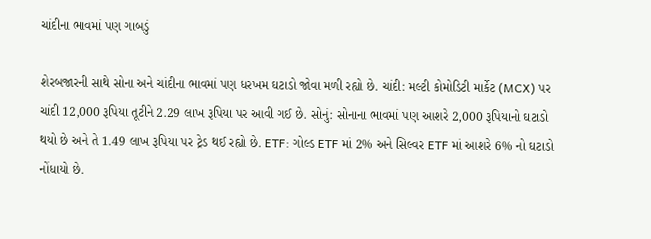ચાંદીના ભાવમાં પણ ગાબડું

શેરબજારની સાથે સોના અને ચાંદીના ભાવમાં પણ ધરખમ ઘટાડો જોવા મળી રહ્યો છે. ચાંદી: મલ્ટી કોમોડિટી માર્કેટ (MCX) પર ચાંદી 12,000 રૂપિયા તૂટીને 2.29 લાખ રૂપિયા પર આવી ગઈ છે. સોનું: સોનાના ભાવમાં પણ આશરે 2,000 રૂપિયાનો ઘટાડો થયો છે અને તે 1.49 લાખ રૂપિયા પર ટ્રેડ થઈ રહ્યો છે. ETF: ગોલ્ડ ETF માં 2% અને સિલ્વર ETF માં આશરે 6% નો ઘટાડો નોંધાયો છે.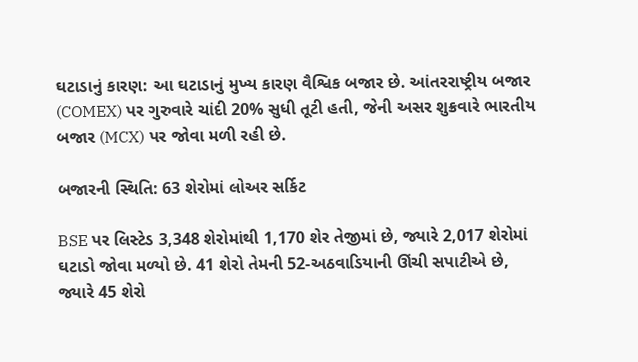ઘટાડાનું કારણ: આ ઘટાડાનું મુખ્ય કારણ વૈશ્વિક બજાર છે. આંતરરાષ્ટ્રીય બજાર (COMEX) પર ગુરુવારે ચાંદી 20% સુધી તૂટી હતી, જેની અસર શુક્રવારે ભારતીય બજાર (MCX) પર જોવા મળી રહી છે.

બજારની સ્થિતિ: 63 શેરોમાં લોઅર સર્કિટ

BSE પર લિસ્ટેડ 3,348 શેરોમાંથી 1,170 શેર તેજીમાં છે, જ્યારે 2,017 શેરોમાં ઘટાડો જોવા મળ્યો છે. 41 શેરો તેમની 52-અઠવાડિયાની ઊંચી સપાટીએ છે, જ્યારે 45 શેરો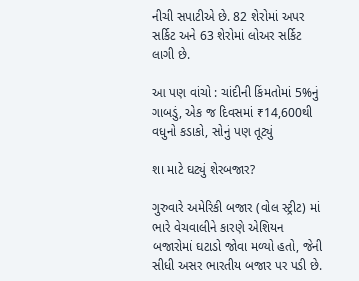નીચી સપાટીએ છે. 82 શેરોમાં અપર સર્કિટ અને 63 શેરોમાં લોઅર સર્કિટ લાગી છે.

આ પણ વાંચો : ચાંદીની કિંમતોમાં 5%નું ગાબડું, એક જ દિવસમાં ₹14,600થી વધુનો કડાકો, સોનું પણ તૂટ્યું

શા માટે ઘટ્યું શેરબજાર?

ગુરુવારે અમેરિકી બજાર (વોલ સ્ટ્રીટ) માં ભારે વેચવાલીને કારણે એશિયન બજારોમાં ઘટાડો જોવા મળ્યો હતો, જેની સીધી અસર ભારતીય બજાર પર પડી છે.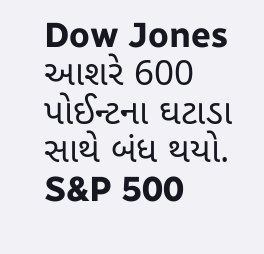Dow Jones આશરે 600 પોઈન્ટના ઘટાડા સાથે બંધ થયો. S&P 500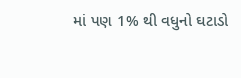માં પણ 1% થી વધુનો ઘટાડો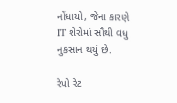નોંધાયો, જેના કારણે IT શેરોમાં સૌથી વધુ નુકસાન થયું છે.

રેપો રેટ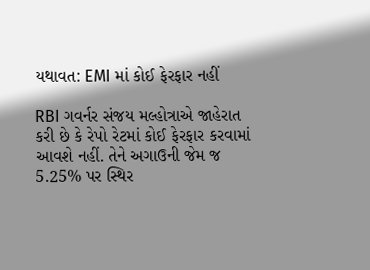યથાવત: EMI માં કોઈ ફેરફાર નહીં

RBI ગવર્નર સંજય મલ્હોત્રાએ જાહેરાત કરી છે કે રેપો રેટમાં કોઈ ફેરફાર કરવામાં આવશે નહીં. તેને અગાઉની જેમ જ 5.25% પર સ્થિર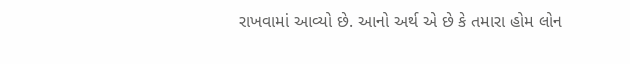રાખવામાં આવ્યો છે. આનો અર્થ એ છે કે તમારા હોમ લોન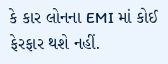કે કાર લોનના EMI માં કોઈ ફેરફાર થશે નહીં.